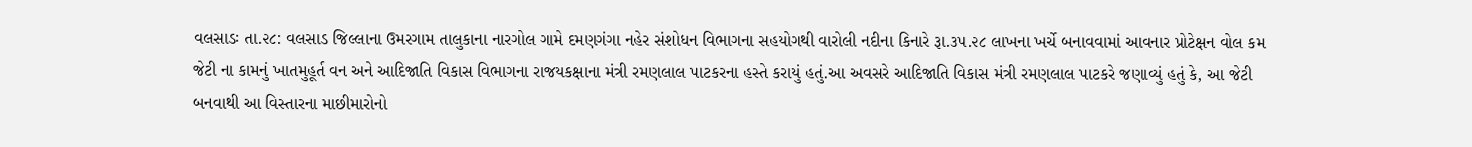વલસાડઃ તા.૨૮: વલસાડ જિલ્લાના ઉમરગામ તાલુકાના નારગોલ ગામે દમણગંગા નહેર સંશોધન વિભાગના સહયોગથી વારોલી નદીના કિનારે રૂા.૩૫.૨૮ લાખના ખર્ચે બનાવવામાં આવનાર પ્રોટેક્ષન વોલ કમ જેટી ના કામનું ખાતમુહૂર્ત વન અને આદિજાતિ વિકાસ વિભાગના રાજયકક્ષાના મંત્રી રમણલાલ પાટકરના હસ્તે કરાયું હતું.આ અવસરે આદિજાતિ વિકાસ મંત્રી રમણલાલ પાટકરે જણાવ્યું હતું કે, આ જેટી બનવાથી આ વિસ્તારના માછીમારોનો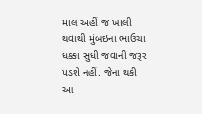માલ અહીં જ ખાલી થવાથી મુંબઇના ભાઉચા ધક્કા સુધી જવાની જરૂર પડશે નહીં. જેના થકી આ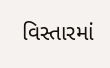વિસ્તારમાં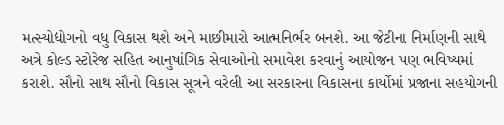મત્સ્યોદ્યોગનો વધુ વિકાસ થશે અને માછીમારો આત્મનિર્ભર બનશે. આ જેટીના નિર્માણની સાથે અત્રે કોલ્ડ સ્ટોરેજ સહિત આનુષાંગિક સેવાઓનો સમાવેશ કરવાનું આયોજન પણ ભવિષ્યમાં કરાશે. સૌનો સાથ સૌનો વિકાસ સૂત્રને વરેલી આ સરકારના વિકાસના કાર્યોમાં પ્રજાના સહયોગની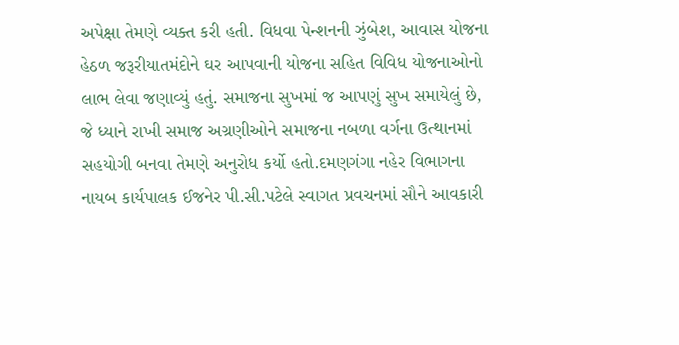અપેક્ષા તેમણે વ્યક્ત કરી હતી. વિધવા પેન્શનની ઝુંબેશ, આવાસ યોજના હેઠળ જરૂરીયાતમંદોને ઘર આપવાની યોજના સહિત વિવિધ યોજનાઓનો લાભ લેવા જણાવ્યું હતું. સમાજના સુખમાં જ આપણું સુખ સમાયેલું છે, જે ધ્યાને રાખી સમાજ અગ્રણીઓને સમાજના નબળા વર્ગના ઉત્થાનમાં સહયોગી બનવા તેમણે અનુરોધ કર્યો હતો.દમણગંગા નહેર વિભાગના નાયબ કાર્યપાલક ઈજનેર પી.સી.પટેલે સ્વાગત પ્રવચનમાં સૌને આવકારી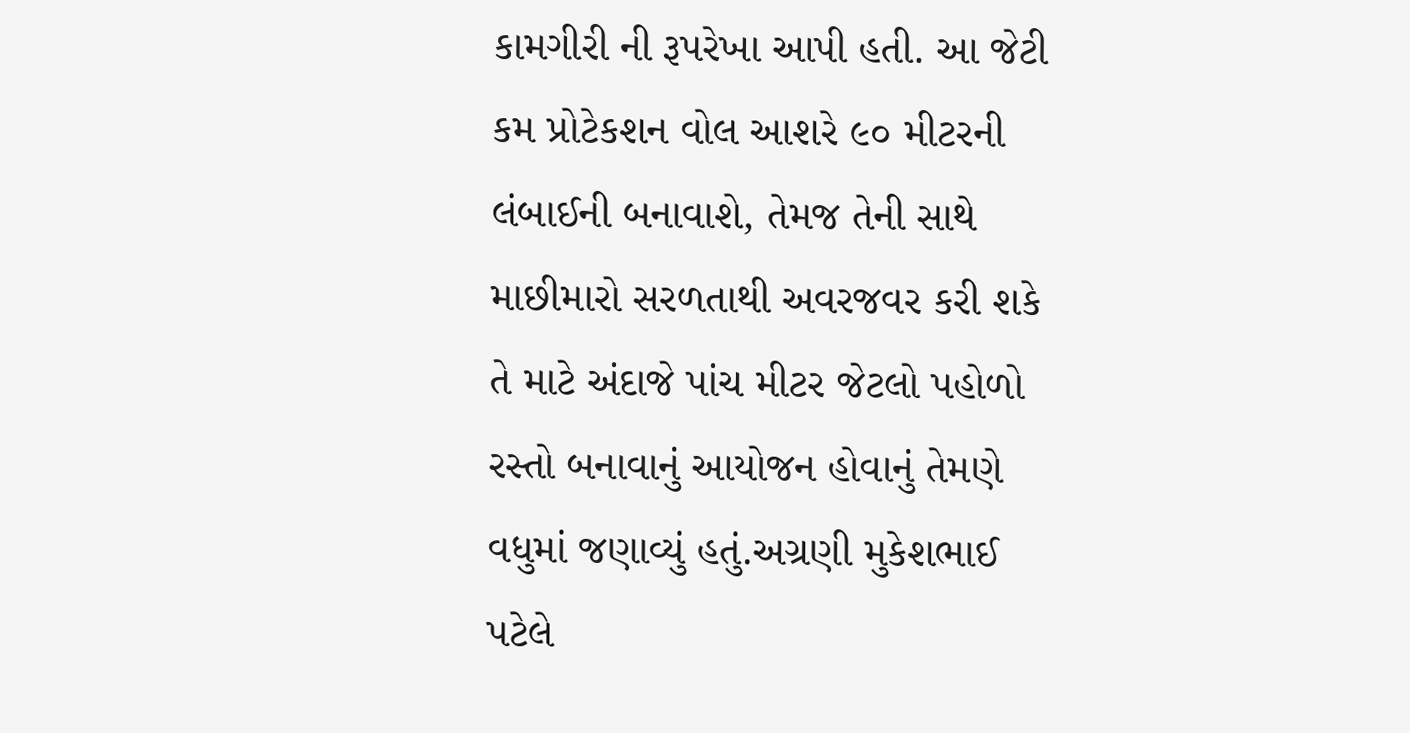કામગીરી ની રૂપરેખા આપી હતી. આ જેટી કમ પ્રોટેકશન વોલ આશરે ૯૦ મીટરની લંબાઈની બનાવાશે, તેમજ તેની સાથે માછીમારો સરળતાથી અવરજવર કરી શકે તે માટે અંદાજે પાંચ મીટર જેટલો પહોળો રસ્તો બનાવાનું આયોજન હોવાનું તેમણે વધુમાં જણાવ્યું હતું.અગ્રણી મુકેશભાઈ પટેલે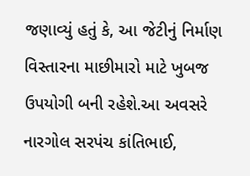જણાવ્યું હતું કે, આ જેટીનું નિર્માણ વિસ્તારના માછીમારો માટે ખુબજ ઉપયોગી બની રહેશે.આ અવસરે નારગોલ સરપંચ કાંતિભાઈ,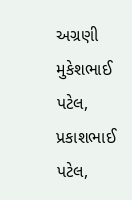અગ્રણી મુકેશભાઈ પટેલ, પ્રકાશભાઈ પટેલ,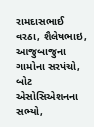રામદાસભાઈ વરઠા, શૈલેષભાઇ, આજુબાજુના ગામોના સરપંચો, બોટ એસોસિએશનના સભ્યો,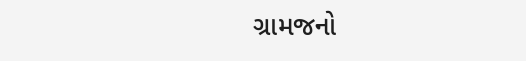ગ્રામજનો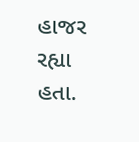હાજર રહ્યા હતા.